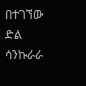በተገኘው ድል ሳንኩራራ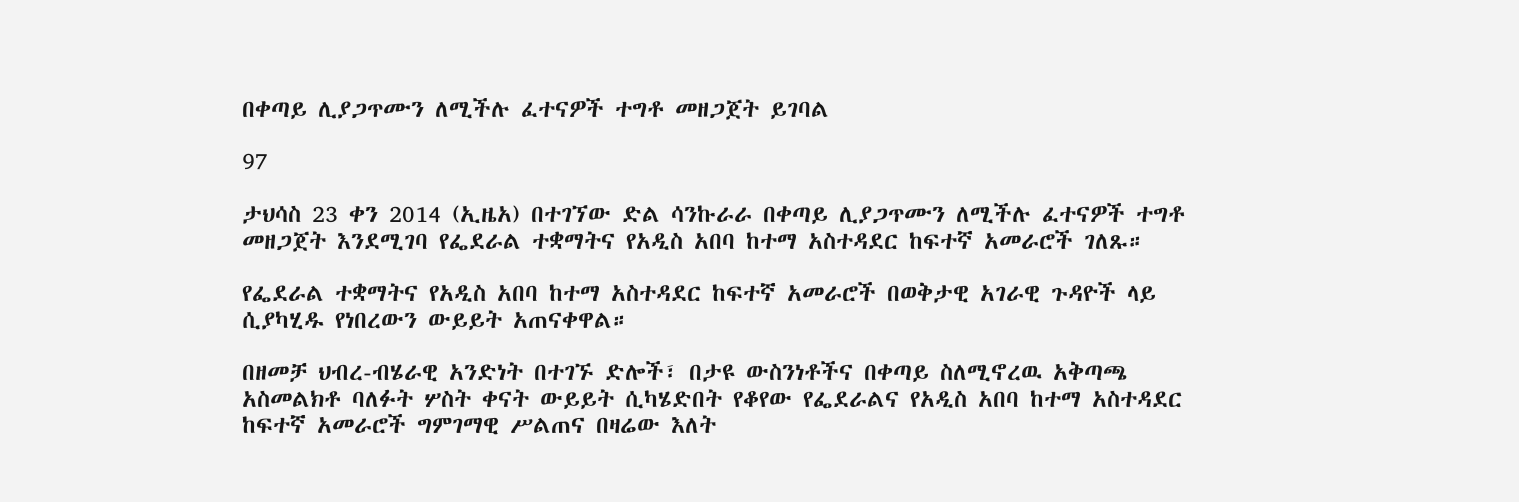በቀጣይ ሊያጋጥሙን ለሚችሉ ፈተናዎች ተግቶ መዘጋጀት ይገባል

97

ታህሳስ 23 ቀን 2014 (ኢዜአ) በተገኘው ድል ሳንኩራራ በቀጣይ ሊያጋጥሙን ለሚችሉ ፈተናዎች ተግቶ መዘጋጀት እንደሚገባ የፌደራል ተቋማትና የአዲስ አበባ ከተማ አስተዳደር ከፍተኛ አመራሮች ገለጹ።

የፌደራል ተቋማትና የአዲስ አበባ ከተማ አስተዳደር ከፍተኛ አመራሮች በወቅታዊ አገራዊ ጉዳዮች ላይ ሲያካሂዱ የነበረውን ውይይት አጠናቀዋል።

በዘመቻ ህብረ-ብሄራዊ አንድነት በተገኙ ድሎች፣ በታዩ ውስንነቶችና በቀጣይ ስለሚኖረዉ አቅጣጫ አስመልክቶ ባለፉት ሦስት ቀናት ውይይት ሲካሄድበት የቆየው የፌደራልና የአዲስ አበባ ከተማ አስተዳደር ከፍተኛ አመራሮች ግምገማዊ ሥልጠና በዛሬው እለት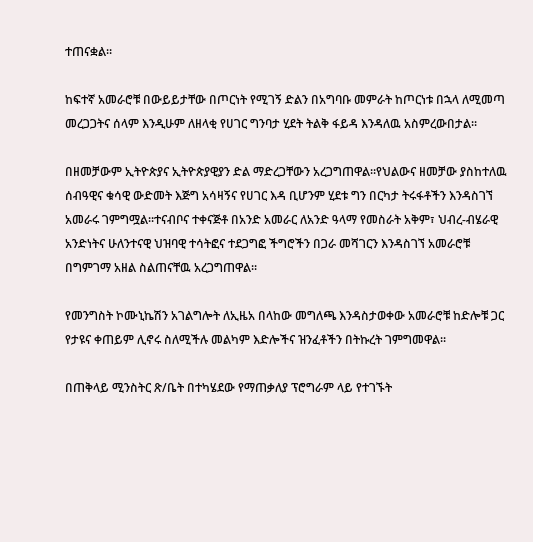ተጠናቋል።

ከፍተኛ አመራሮቹ በውይይታቸው በጦርነት የሚገኝ ድልን በአግባቡ መምራት ከጦርነቱ በኋላ ለሚመጣ መረጋጋትና ሰላም እንዲሁም ለዘላቂ የሀገር ግንባታ ሂደት ትልቅ ፋይዳ እንዳለዉ አስምረውበታል፡፡

በዘመቻውም ኢትዮጵያና ኢትዮጵያዊያን ድል ማድረጋቸውን አረጋግጠዋል፡፡የህልውና ዘመቻው ያስከተለዉ ሰብዓዊና ቁሳዊ ውድመት እጅግ አሳዛኝና የሀገር እዳ ቢሆንም ሂደቱ ግን በርካታ ትሩፋቶችን እንዳስገኘ አመራሩ ገምግሟል፡፡ተናብቦና ተቀናጅቶ በአንድ አመራር ለአንድ ዓላማ የመስራት አቅም፣ ህብረ-ብሄራዊ አንድነትና ሁለንተናዊ ህዝባዊ ተሳትፎና ተደጋግፎ ችግሮችን በጋራ መሻገርን እንዳስገኘ አመራሮቹ በግምገማ አዘል ስልጠናቸዉ አረጋግጠዋል፡፡

የመንግስት ኮሙኒኬሽን አገልግሎት ለኢዜአ በላከው መግለጫ እንዳስታወቀው አመራሮቹ ከድሎቹ ጋር የታዩና ቀጠይም ሊኖሩ ስለሚችሉ መልካም እድሎችና ዝንፈቶችን በትኩረት ገምግመዋል፡፡

በጠቅላይ ሚንስትር ጽ/ቤት በተካሄደው የማጠቃለያ ፕሮግራም ላይ የተገኙት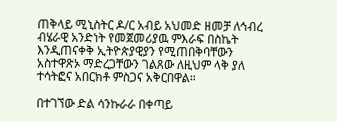ጠቅላይ ሚኒስትር ዶ/ር አብይ አህመድ ዘመቻ ለኅብረ ብሄራዊ አንድነት የመጀመሪያዉ ምእራፍ በስኬት እንዲጠናቀቅ ኢትዮጵያዊያን የሚጠበቅባቸውን አስተዋጽኦ ማድረጋቸውን ገልጸው ለዚህም ላቅ ያለ ተሳትፎና አበርክቶ ምስጋና አቅርበዋል።

በተገኘው ድል ሳንኩራራ በቀጣይ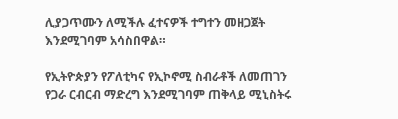ሊያጋጥሙን ለሚችሉ ፈተናዎች ተግተን መዘጋጀት እንደሚገባም አሳስበዋል።

የኢትዮጵያን የፖለቲካና የኢኮኖሚ ስብራቶች ለመጠገን የጋራ ርብርብ ማድረግ እንደሚገባም ጠቅላይ ሚኒስትሩ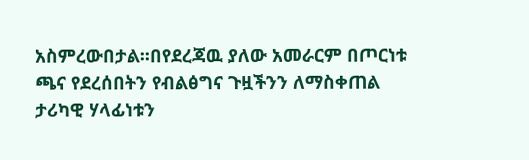አስምረውበታል፡፡በየደረጃዉ ያለው አመራርም በጦርነቱ ጫና የደረሰበትን የብልፅግና ጉዟችንን ለማስቀጠል ታሪካዊ ሃላፊነቱን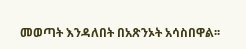መወጣት እንዳለበት በአጽንኦት አሳስበዋል፡፡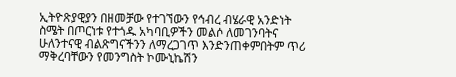ኢትዮጽያዊያን በዘመቻው የተገኘውን የኅብረ ብሄራዊ አንድነት ስሜት በጦርነቱ የተጎዱ አካባቢዎችን መልሶ ለመገንባትና ሁለንተናዊ ብልጽግናችንን ለማረጋገጥ እንድንጠቀምበትም ጥሪ ማቅረባቸውን የመንግስት ኮሙኒኬሽን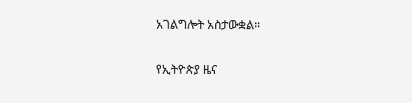አገልግሎት አስታውቋል።

የኢትዮጵያ ዜና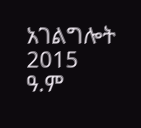አገልግሎት
2015
ዓ.ም